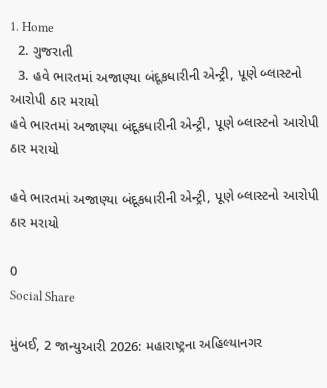1. Home
  2. ગુજરાતી
  3. હવે ભારતમાં અજાણ્યા બંદૂકધારીની એન્ટ્રી, પૂણે બ્લાસ્ટનો આરોપી ઠાર મરાયો
હવે ભારતમાં અજાણ્યા બંદૂકધારીની એન્ટ્રી, પૂણે બ્લાસ્ટનો આરોપી ઠાર મરાયો

હવે ભારતમાં અજાણ્યા બંદૂકધારીની એન્ટ્રી, પૂણે બ્લાસ્ટનો આરોપી ઠાર મરાયો

0
Social Share

મુંબઈ, 2 જાન્યુઆરી 2026: મહારાષ્ટ્રના અહિલ્યાનગર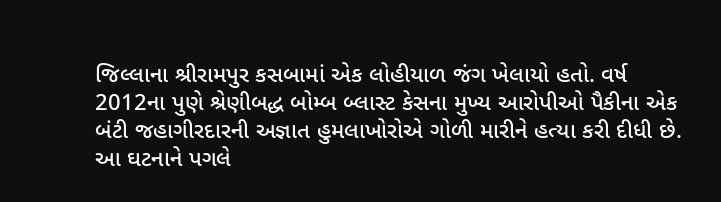જિલ્લાના શ્રીરામપુર કસબામાં એક લોહીયાળ જંગ ખેલાયો હતો. વર્ષ 2012ના પુણે શ્રેણીબદ્ધ બોમ્બ બ્લાસ્ટ કેસના મુખ્ય આરોપીઓ પૈકીના એક બંટી જહાગીરદારની અજ્ઞાત હુમલાખોરોએ ગોળી મારીને હત્યા કરી દીધી છે. આ ઘટનાને પગલે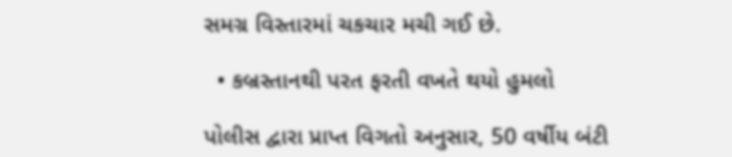સમગ્ર વિસ્તારમાં ચકચાર મચી ગઈ છે.

  • કબ્રસ્તાનથી પરત ફરતી વખતે થયો હુમલો

પોલીસ દ્વારા પ્રાપ્ત વિગતો અનુસાર, 50 વર્ષીય બંટી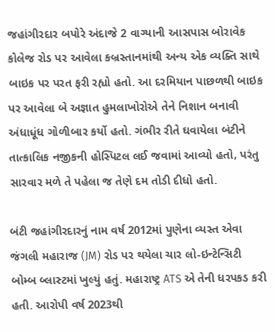જહાંગીરદાર બપોરે અંદાજે 2 વાગ્યાની આસપાસ બોરાવેક કોલેજ રોડ પર આવેલા કબ્રસ્તાનમાંથી અન્ય એક વ્યક્તિ સાથે બાઇક પર પરત ફરી રહ્યો હતો. આ દરમિયાન પાછળથી બાઇક પર આવેલા બે અજ્ઞાત હુમલાખોરોએ તેને નિશાન બનાવી અંધાધૂંધ ગોળીબાર કર્યો હતો. ગંભીર રીતે ઘવાયેલા બંટીને તાત્કાલિક નજીકની હોસ્પિટલ લઈ જવામાં આવ્યો હતો, પરંતુ સારવાર મળે તે પહેલા જ તેણે દમ તોડી દીધો હતો.

બંટી જહાંગીરદારનું નામ વર્ષ 2012માં પુણેના વ્યસ્ત એવા જંગલી મહારાજ (JM) રોડ પર થયેલા ચાર લો-ઇન્ટેન્સિટી બોમ્બ બ્લાસ્ટમાં ખુલ્યું હતું. મહારાષ્ટ્ર ATS એ તેની ધરપકડ કરી હતી. આરોપી વર્ષ 2023થી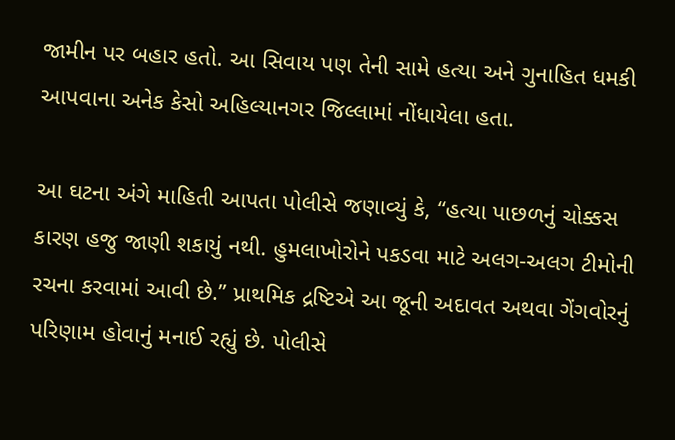જામીન પર બહાર હતો. આ સિવાય પણ તેની સામે હત્યા અને ગુનાહિત ધમકી આપવાના અનેક કેસો અહિલ્યાનગર જિલ્લામાં નોંધાયેલા હતા.

આ ઘટના અંગે માહિતી આપતા પોલીસે જણાવ્યું કે, “હત્યા પાછળનું ચોક્કસ કારણ હજુ જાણી શકાયું નથી. હુમલાખોરોને પકડવા માટે અલગ-અલગ ટીમોની રચના કરવામાં આવી છે.” પ્રાથમિક દ્રષ્ટિએ આ જૂની અદાવત અથવા ગેંગવોરનું પરિણામ હોવાનું મનાઈ રહ્યું છે. પોલીસે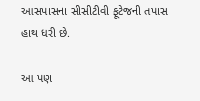આસપાસના સીસીટીવી ફૂટેજની તપાસ હાથ ધરી છે.

આ પણ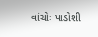વાંચોઃ પાડોશી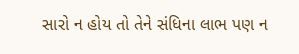સારો ન હોય તો તેને સંધિના લાભ પણ ન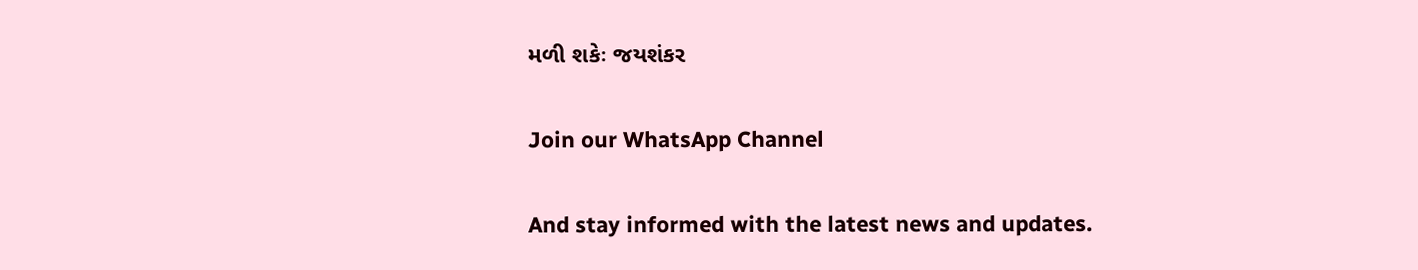મળી શકેઃ જયશંકર

Join our WhatsApp Channel

And stay informed with the latest news and updates.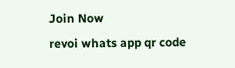Join Now
revoi whats app qr code